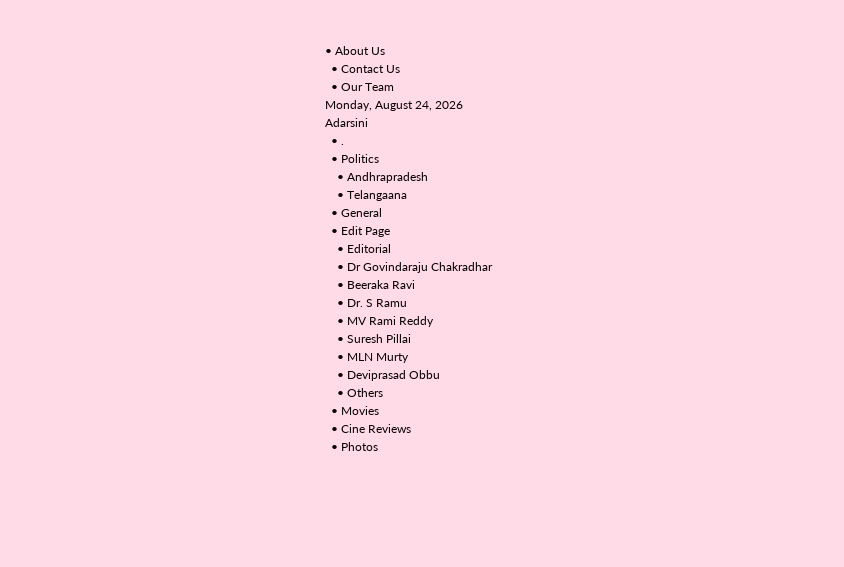• About Us
  • Contact Us
  • Our Team
Monday, August 24, 2026
Adarsini
  • .
  • Politics
    • Andhrapradesh
    • Telangaana
  • General
  • Edit Page
    • Editorial
    • Dr Govindaraju Chakradhar
    • Beeraka Ravi
    • Dr. S Ramu
    • MV Rami Reddy
    • Suresh Pillai
    • MLN Murty
    • Deviprasad Obbu
    • Others
  • Movies
  • Cine Reviews
  • Photos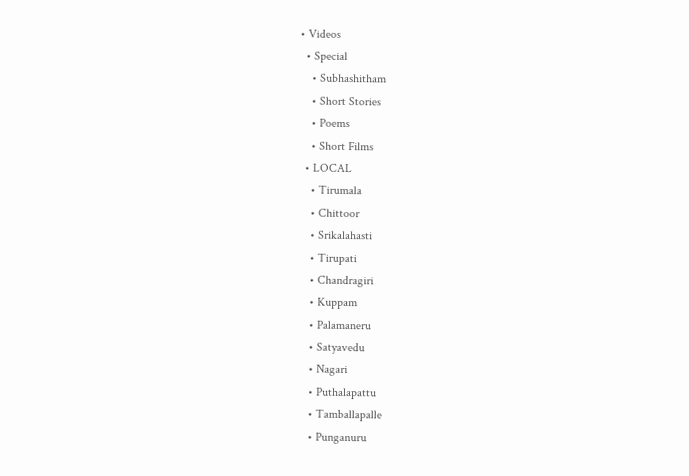• Videos
  • Special
    • Subhashitham
    • Short Stories
    • Poems
    • Short Films
  • LOCAL
    • Tirumala
    • Chittoor
    • Srikalahasti
    • Tirupati
    • Chandragiri
    • Kuppam
    • Palamaneru
    • Satyavedu
    • Nagari
    • Puthalapattu
    • Tamballapalle
    • Punganuru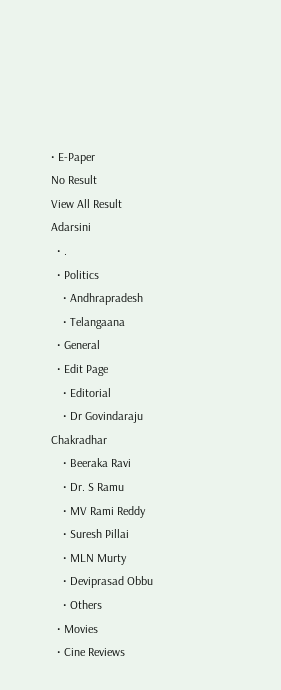• E-Paper
No Result
View All Result
Adarsini
  • .
  • Politics
    • Andhrapradesh
    • Telangaana
  • General
  • Edit Page
    • Editorial
    • Dr Govindaraju Chakradhar
    • Beeraka Ravi
    • Dr. S Ramu
    • MV Rami Reddy
    • Suresh Pillai
    • MLN Murty
    • Deviprasad Obbu
    • Others
  • Movies
  • Cine Reviews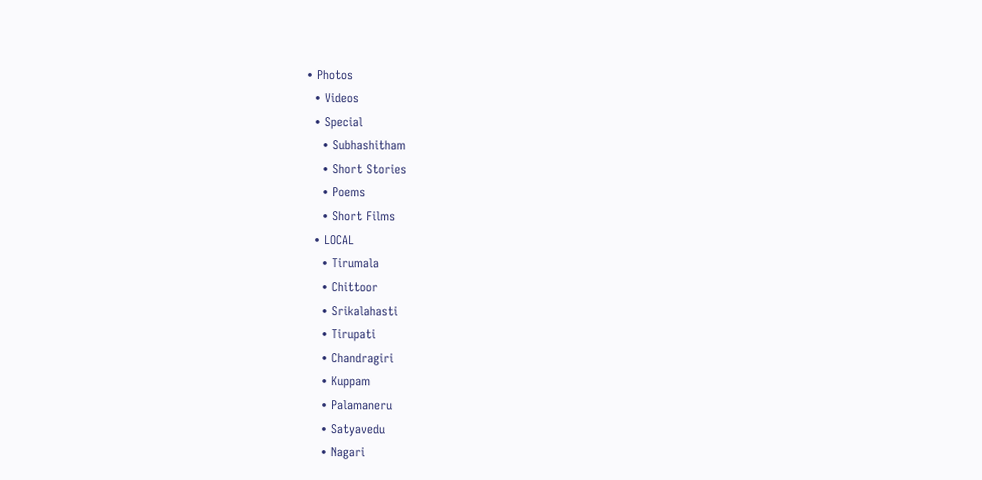• Photos
  • Videos
  • Special
    • Subhashitham
    • Short Stories
    • Poems
    • Short Films
  • LOCAL
    • Tirumala
    • Chittoor
    • Srikalahasti
    • Tirupati
    • Chandragiri
    • Kuppam
    • Palamaneru
    • Satyavedu
    • Nagari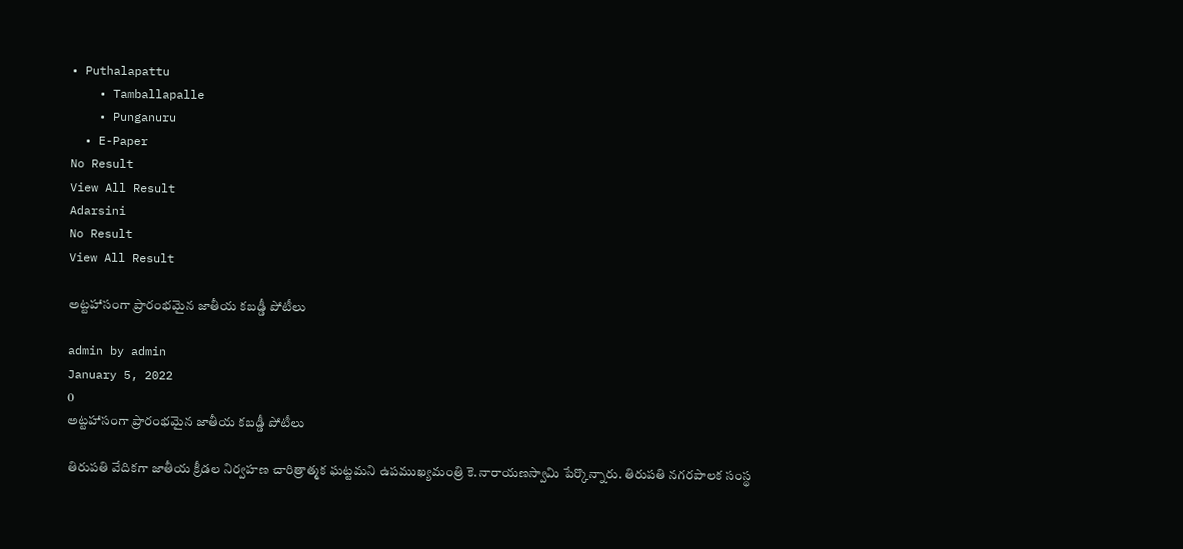• Puthalapattu
    • Tamballapalle
    • Punganuru
  • E-Paper
No Result
View All Result
Adarsini
No Result
View All Result

అట్టహాసంగా ప్రారంభమైన జాతీయ కబడ్డీ పోటీలు

admin by admin
January 5, 2022
0
అట్టహాసంగా ప్రారంభమైన జాతీయ కబడ్డీ పోటీలు

తిరుపతి వేదికగా జాతీయ క్రీడల నిర్వహణ చారిత్రాత్మక ఘట్టమని ఉపముఖ్యమంత్రి కె.నారాయణస్వామి పేర్కొన్నారు. తిరుపతి నగరపాలక సంస్థ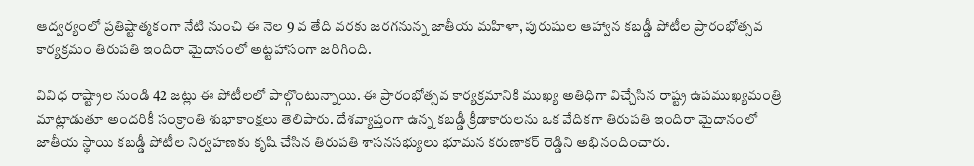ఆద్వర్యంలో ప్రతిష్టాత్మకంగా నేటి నుంచి ఈ నెల 9 వ తేది వరకు జరగనున్న జాతీయ మహిళా, పురుషుల ఆహ్వాన కబడ్డీ పోటీల ప్రారంభోత్సవ కార్యక్రమం తిరుపతి ఇందిరా మైదానంలో అట్టహాసంగా జరిగింది.

వివిధ రాష్ట్రాల నుండి 42 జట్లు ఈ పోటీలలో పాల్గొంటున్నాయి. ఈ ప్రారంభోత్సవ కార్యక్రమానికి ముఖ్య అతిధిగా విచ్చేసిన రాష్ట్ర ఉపముఖ్యమంత్రి మాట్లాడుతూ అందరికీ సంక్రాంతి శుభాకాంక్షలు తెలిపారు. దేశవ్యాప్తంగా ఉన్న కబడ్డీ క్రీడాకారులను ఒక వేదికగా తిరుపతి ఇందిరా మైదానంలో జాతీయ స్థాయి కబడ్డీ పోటీల నిర్వహణకు కృషి చేసిన తిరుపతి శాసనసభ్యులు భూమన కరుణాకర్ రెడ్డిని అభినందించారు.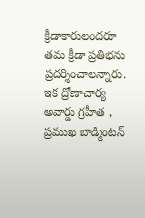క్రీడాకారులందరూ తమ క్రీడా ప్రతిభను ప్రదర్శించాలన్నారు. ఇక ద్రోణాచార్య అవార్డు గ్రహీత , ప్రముఖ బాడ్మింటన్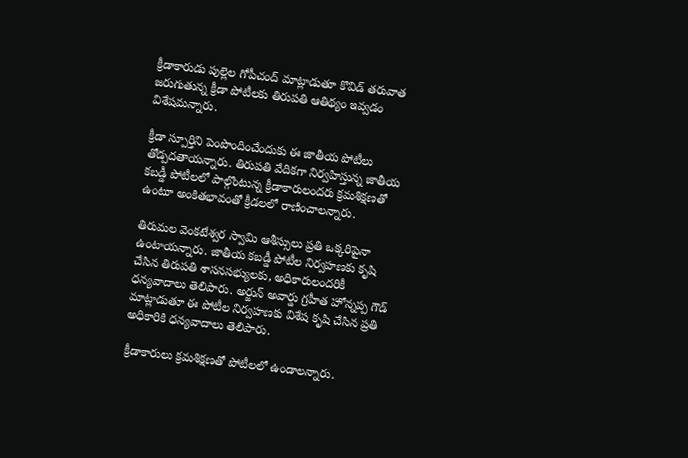క్రీడాకారుడు పుల్లెల గోపీచంద్ మాట్లాడుతూ కొవిడ్ తరువాత జరుగుతున్న క్రీడా పోటీలకు తిరుపతి ఆతిథ్యం ఇవ్వడం విశేషమన్నారు.

క్రీడా స్పూర్తిని పెంపొందించేందుకు ఈ జాతీయ పోటీలు తోడ్పదతాయన్నారు. తిరుపతి వేదికగా నిర్వహిస్తున్న జాతీయ కబడ్డీ పోటీలలో పాల్గొంటున్న క్రీడాకారులందరు క్రమశిక్షణతో ఉంటూ అంకితభావంతో క్రీడలలో రాణించాలన్నారు.

తిరుమల వెంకటేశ్వర స్వామి ఆశీస్సులు ప్రతి ఒక్కరిపైనా ఉంటాయన్నారు. జాతీయ కబడ్డీ పోటీల నిర్వహణకు కృషి చేసిన తిరుపతి శాసనసభ్యులకు, అధికారులందరికీ ధన్యవాదాలు తెలిపారు. అర్జున్ అవార్డు గ్రహీత హోన్నప్ప గౌడ్ మాట్లాడుతూ ఈ పోటీల నిర్వహణకు విశేష కృషి చేసిన ప్రతి అధికారికి ధన్యవాదాలు తెలిపారు.

క్రీడాకారులు క్రమశిక్షణతో పోటీలలో ఉండాలన్నారు.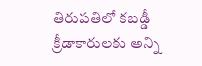తిరుపతిలో కబడ్డీ క్రీడాకారులకు అన్ని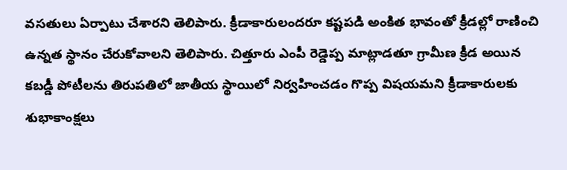వసతులు ఏర్పాటు చేశారని తెలిపారు. క్రీడాకారులందరూ కష్టపడి అంకిత భావంతో క్రీడల్లో రాణించి ఉన్నత స్థానం చేరుకోవాలని తెలిపారు. చిత్తూరు ఎంపీ రెడ్డెప్ప మాట్లాడతూ గ్రామీణ క్రీడ అయిన కబడ్డీ పోటీలను తిరుపతిలో జాతీయ స్థాయిలో నిర్వహించడం గొప్ప విషయమని క్రీడాకారులకు శుభాకాంక్షలు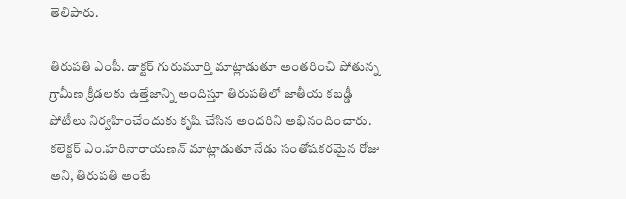తెలిపారు.

తిరుపతి ఎంపీ. డాక్టర్ గురుమూర్తి మాట్లాడుతూ అంతరించి పోతున్న గ్రామీణ క్రీడలకు ఉత్తేజాన్ని అందిస్తూ తిరుపతిలో జాతీయ కబడ్డీ పోటీలు నిర్వహించేందుకు కృషి చేసిన అందరిని అభినందించారు. కలెక్టర్ ఎం.హరినారాయణన్ మాట్లాడుతూ నేడు సంతోషకరమైన రోజు అని, తిరుపతి అంటే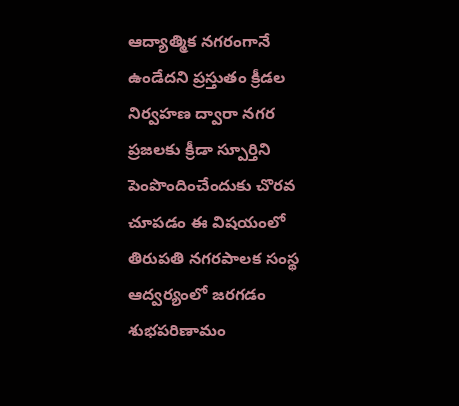ఆద్యాత్మిక నగరంగానే ఉండేదని ప్రస్తుతం క్రీడల నిర్వహణ ద్వారా నగర ప్రజలకు క్రీడా స్పూర్తిని పెంపొందించేందుకు చొరవ చూపడం ఈ విషయంలో తిరుపతి నగరపాలక సంస్థ ఆద్వర్యంలో జరగడం శుభపరిణామం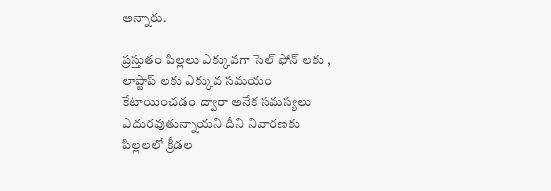అన్నారు.

ప్రస్తుతం పిల్లలు ఎక్కువగా సెల్ ఫోన్ లకు , లాప్టాప్ లకు ఎక్కువ సమయం కేటాయించడం ద్వారా అనేక సమస్యలు ఎదురవుతున్నాయని దీని నివారణకు పిల్లలలో క్రీడల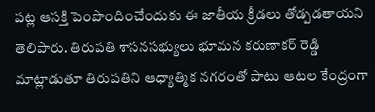పట్ల ఆసక్తి పెంపొందించేందుకు ఈ జాతీయ క్రీడలు తోడ్పడతాయని తెలిపారు. తిరుపతి శాసనసభ్యులు భూమన కరుణాకర్ రెడ్డి మాట్లాడుతూ తిరుపతిని ఆధ్యాత్మిక నగరంతో పాటు ఆటల కేంద్రంగా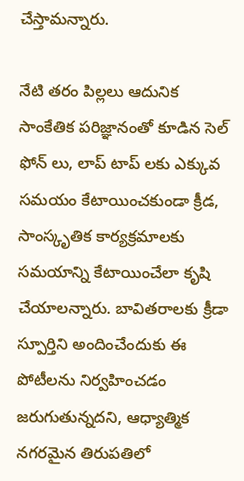చేస్తామన్నారు.

నేటి తరం పిల్లలు ఆదునిక సాంకేతిక పరిజ్ఞానంతో కూడిన సెల్ ఫోన్ లు, లాప్ టాప్ లకు ఎక్కువ సమయం కేటాయించకుండా క్రీడ, సాంస్కృతిక కార్యక్రమాలకు సమయాన్ని కేటాయించేలా కృషి చేయాలన్నారు. బావితరాలకు క్రీడా స్పూర్తిని అందించేందుకు ఈ పోటీలను నిర్వహించడం జరుగుతున్నదని, ఆధ్యాత్మిక నగరమైన తిరుపతిలో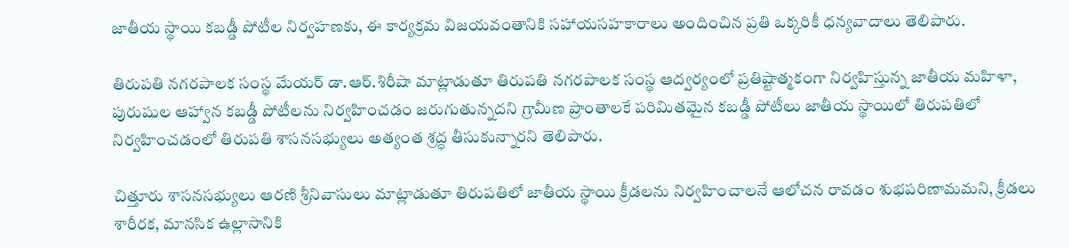జాతీయ స్థాయి కబడ్డీ పోటీల నిర్వహణకు, ఈ కార్యక్రమ విజయవంతానికి సహాయసహకారాలు అందించిన ప్రతి ఒక్కరికీ ధన్యవాదాలు తెలిపారు.

తిరుపతి నగరపాలక సంస్థ మేయర్ డా.ఆర్.శిరీషా మాట్లాడుతూ తిరుపతి నగరపాలక సంస్థ ఆద్వర్యంలో ప్రతిష్టాత్మకంగా నిర్వహిస్తున్న జాతీయ మహిళా, పురుషుల ఆహ్వాన కబడ్డీ పోటీలను నిర్వహించడం జరుగుతున్నదని గ్రామీణ ప్రాంతాలకే పరిమితమైన కబడ్డీ పోటీలు జాతీయ స్థాయిలో తిరుపతిలో నిర్వహించడంలో తిరుపతి శాసనసభ్యులు అత్యంత శ్రద్ధ తీసుకున్నారని తెలిపారు.

చిత్తూరు శాసనసభ్యులు ఆరణి శ్రీనివాసులు మాట్లాడుతూ తిరుపతిలో జాతీయ స్థాయి క్రీడలను నిర్వహించాలనే ఆలోచన రావడం శుభపరిణామమని, క్రీడలు శారీరక, మానసిక ఉల్లాసానికి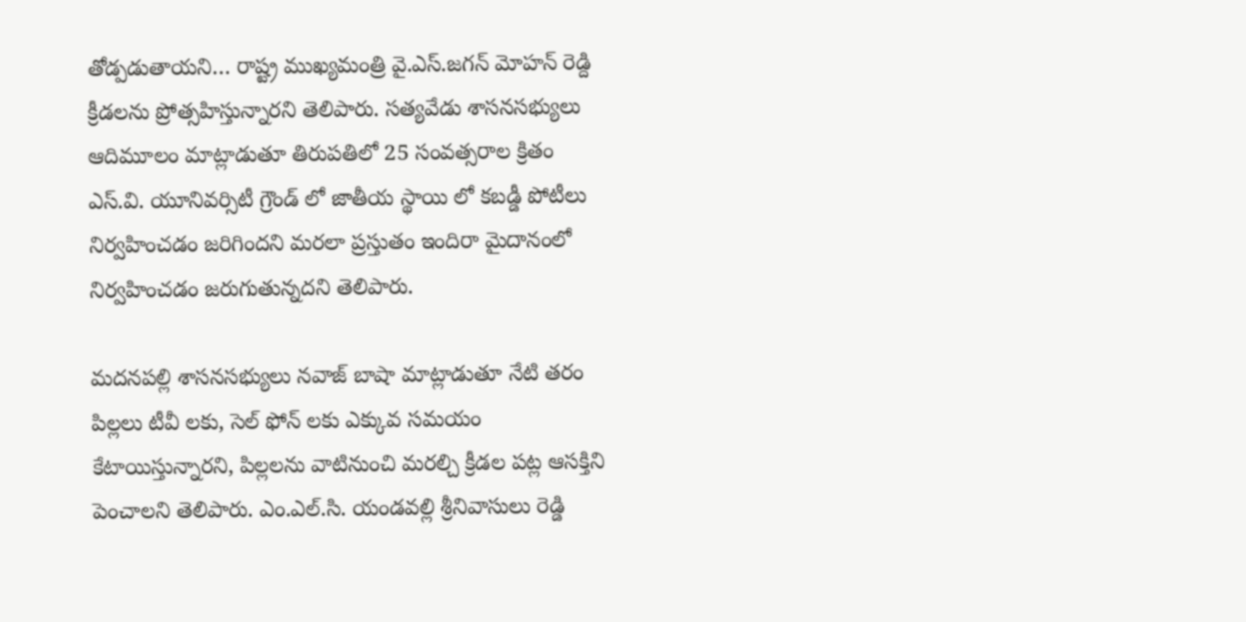తోడ్పడుతాయని… రాష్ట్ర ముఖ్యమంత్రి వై.ఎస్.జగన్ మోహన్ రెడ్ది క్రీడలను ప్రోత్సహిస్తున్నారని తెలిపారు. సత్యవేడు శాసనసభ్యులు ఆదిమూలం మాట్లాడుతూ తిరుపతిలో 25 సంవత్సరాల క్రితం ఎస్.వి. యూనివర్సిటీ గ్రౌండ్ లో జాతీయ స్థాయి లో కబడ్డీ పోటీలు నిర్వహించడం జరిగిందని మరలా ప్రస్తుతం ఇందిరా మైదానంలో నిర్వహించడం జరుగుతున్నదని తెలిపారు.

మదనపల్లి శాసనసభ్యులు నవాజ్ బాషా మాట్లాడుతూ నేటి తరం పిల్లలు టీవీ లకు, సెల్ ఫోన్ లకు ఎక్కువ సమయం కేటాయిస్తున్నారని, పిల్లలను వాటినుంచి మరల్చి క్రీడల పట్ల ఆసక్తిని పెంచాలని తెలిపారు. ఎం.ఎల్.సి. యండవల్లి శ్రీనివాసులు రెడ్డి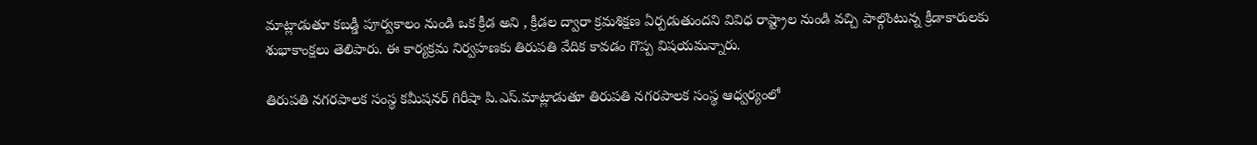మాట్లాడుతూ కబడ్డీ పూర్వకాలం నుండి ఒక క్రీడ అని , క్రీడల ద్వారా క్రమశిక్షణ ఏర్పడుతుందని వివిధ రాష్ట్రాల నుండి వచ్చి పాల్గొంటున్న క్రీడాకారులకు శుభాకాంక్షలు తెలిపారు. ఈ కార్యక్రమ నిర్వహణకు తిరుపతి వేదిక కావడం గొప్ప విషయమన్నారు.

తిరుపతి నగరపాలక సంస్థ కమీషనర్ గిరీషా పి.ఎస్.మాట్లాడుతూ తిరుపతి నగరపాలక సంస్థ ఆధ్వర్యంలో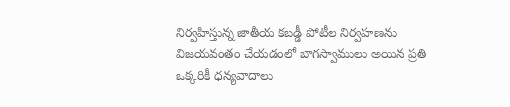నిర్వహిస్తున్న జాతీయ కబడ్డీ పోటీల నిర్వహణను విజయవంతం చేయడంలో బాగస్వాములు అయిన ప్రతి ఒక్కరికీ ధన్యవాదాలు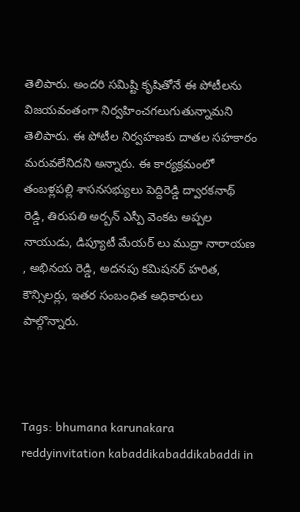తెలిపారు. అందరి సమిష్టి కృషితోనే ఈ పోటీలను విజయవంతంగా నిర్వహించగలుగుతున్నామని తెలిపారు. ఈ పోటీల నిర్వహణకు దాతల సహకారం మరువలేనిదని అన్నారు. ఈ కార్యక్రమంలో తంబళ్లపల్లి శాసనసభ్యులు పెద్దిరెడ్డి ద్వారకనాథ్ రెడ్డి, తిరుపతి అర్బన్ ఎస్పీ వెంకట అప్పల నాయుడు, డిప్యూటీ మేయర్ లు ముద్రా నారాయణ , అభినయ రెడ్డి, అదనపు కమిషనర్ హరిత, కౌన్సిలర్లు, ఇతర సంబంధిత అధికారులు పాల్గొన్నారు.



Tags: bhumana karunakara reddyinvitation kabaddikabaddikabaddi in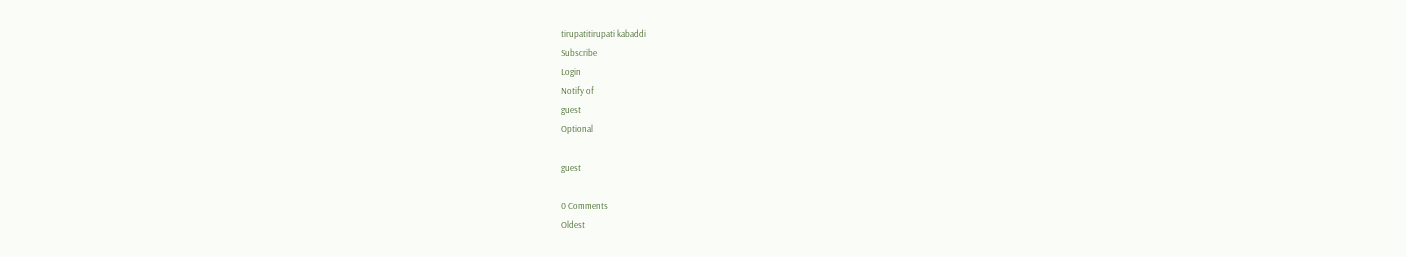tirupatitirupati kabaddi
Subscribe
Login
Notify of
guest
Optional

guest

0 Comments
Oldest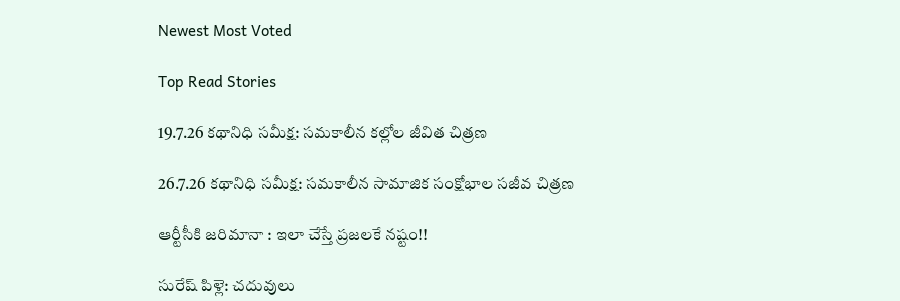Newest Most Voted

Top Read Stories

19.7.26 కథానిధి సమీక్ష: సమకాలీన కల్లోల జీవిత చిత్రణ

26.7.26 కథానిధి సమీక్ష: సమకాలీన సామాజిక సంక్షోభాల సజీవ చిత్రణ

ఆర్టీసీకి జరిమానా : ఇలా చేస్తే ప్రజలకే నష్టం!!

సురేష్ పిళ్లె: చదువులు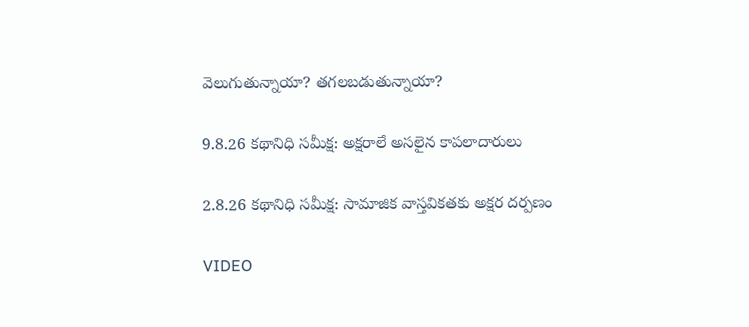వెలుగుతున్నాయా? తగలబడుతున్నాయా?

9.8.26 కథానిధి సమీక్ష: అక్షరాలే అసలైన కాపలాదారులు

2.8.26 కథానిధి సమీక్ష: సామాజిక వాస్తవికతకు అక్షర దర్పణం

VIDEO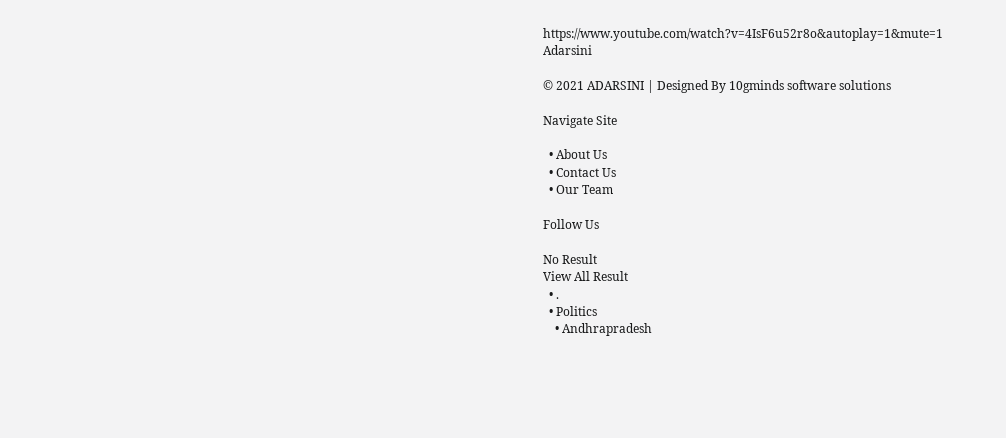https://www.youtube.com/watch?v=4IsF6u52r8o&autoplay=1&mute=1
Adarsini

© 2021 ADARSINI | Designed By 10gminds software solutions

Navigate Site

  • About Us
  • Contact Us
  • Our Team

Follow Us

No Result
View All Result
  • .
  • Politics
    • Andhrapradesh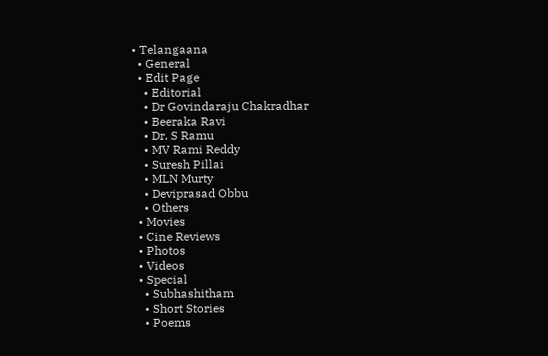• Telangaana
  • General
  • Edit Page
    • Editorial
    • Dr Govindaraju Chakradhar
    • Beeraka Ravi
    • Dr. S Ramu
    • MV Rami Reddy
    • Suresh Pillai
    • MLN Murty
    • Deviprasad Obbu
    • Others
  • Movies
  • Cine Reviews
  • Photos
  • Videos
  • Special
    • Subhashitham
    • Short Stories
    • Poems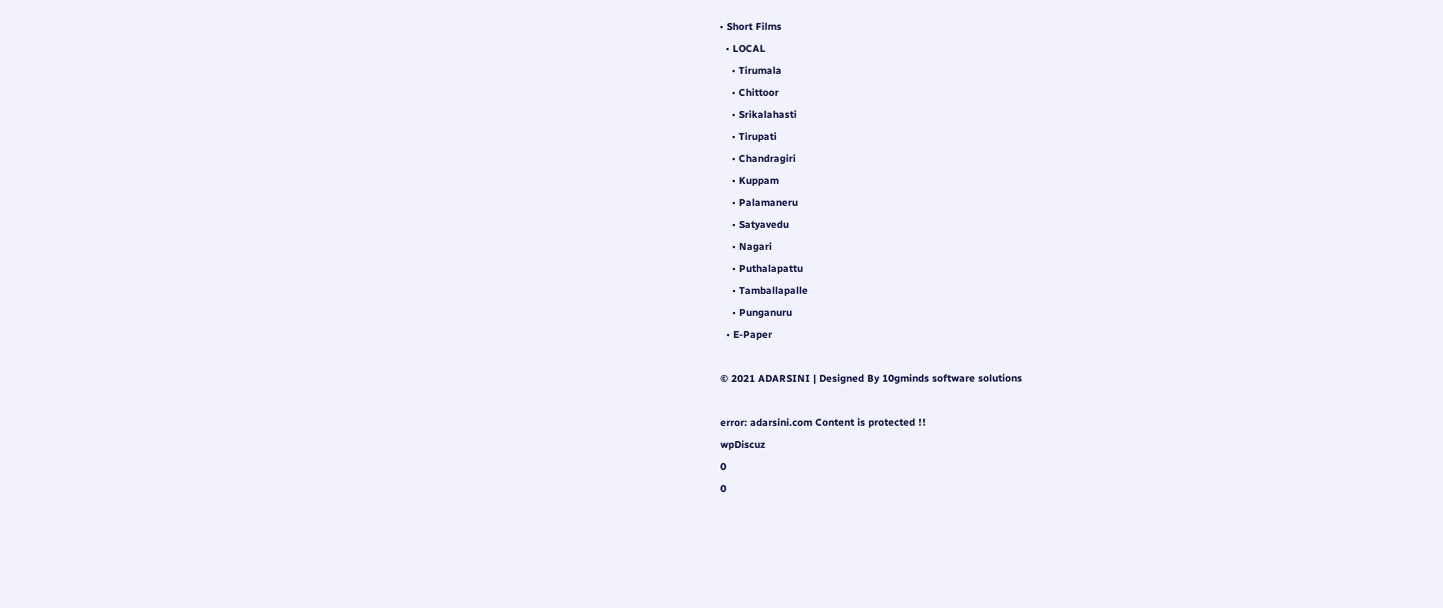• Short Films
  • LOCAL
    • Tirumala
    • Chittoor
    • Srikalahasti
    • Tirupati
    • Chandragiri
    • Kuppam
    • Palamaneru
    • Satyavedu
    • Nagari
    • Puthalapattu
    • Tamballapalle
    • Punganuru
  • E-Paper

© 2021 ADARSINI | Designed By 10gminds software solutions

error: adarsini.com Content is protected !!
wpDiscuz
0
0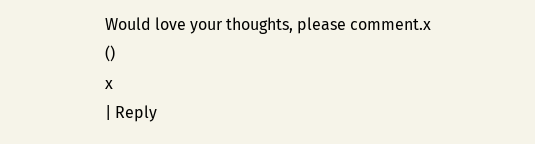Would love your thoughts, please comment.x
()
x
| Reply